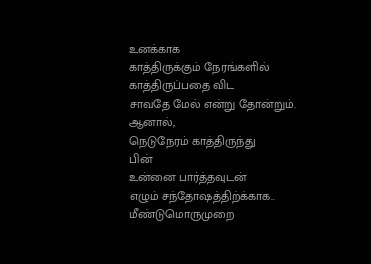உனக்காக
காத்திருக்கும் நேரங்களில்
காத்திருப்பதை விட
சாவதே மேல் என்று தோன்றும்.
ஆனால்,
நெடுநேரம் காத்திருந்து
பின்
உன்னை பார்த்தவுடன்
எழும் சந்தோஷத்திற்க்காக..
மீண்டுமொருமுறை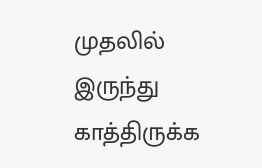முதலில் இருந்து
காத்திருக்க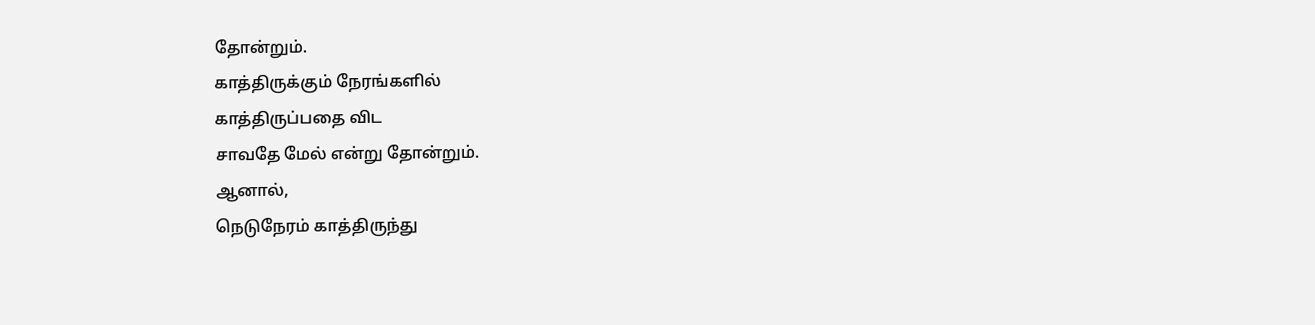தோன்றும்.
காத்திருக்கும் நேரங்களில்
காத்திருப்பதை விட
சாவதே மேல் என்று தோன்றும்.
ஆனால்,
நெடுநேரம் காத்திருந்து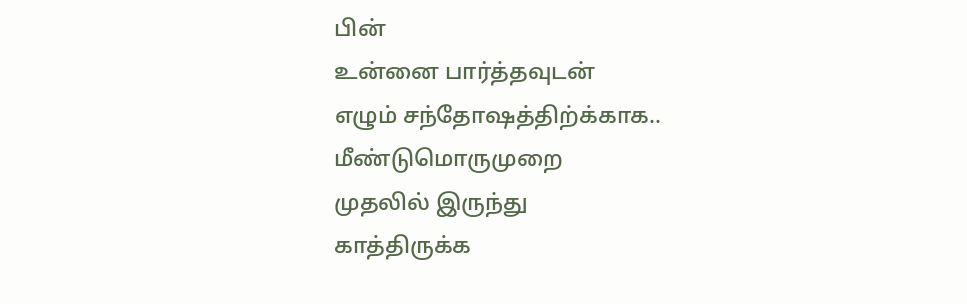பின்
உன்னை பார்த்தவுடன்
எழும் சந்தோஷத்திற்க்காக..
மீண்டுமொருமுறை
முதலில் இருந்து
காத்திருக்க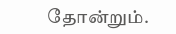தோன்றும்.